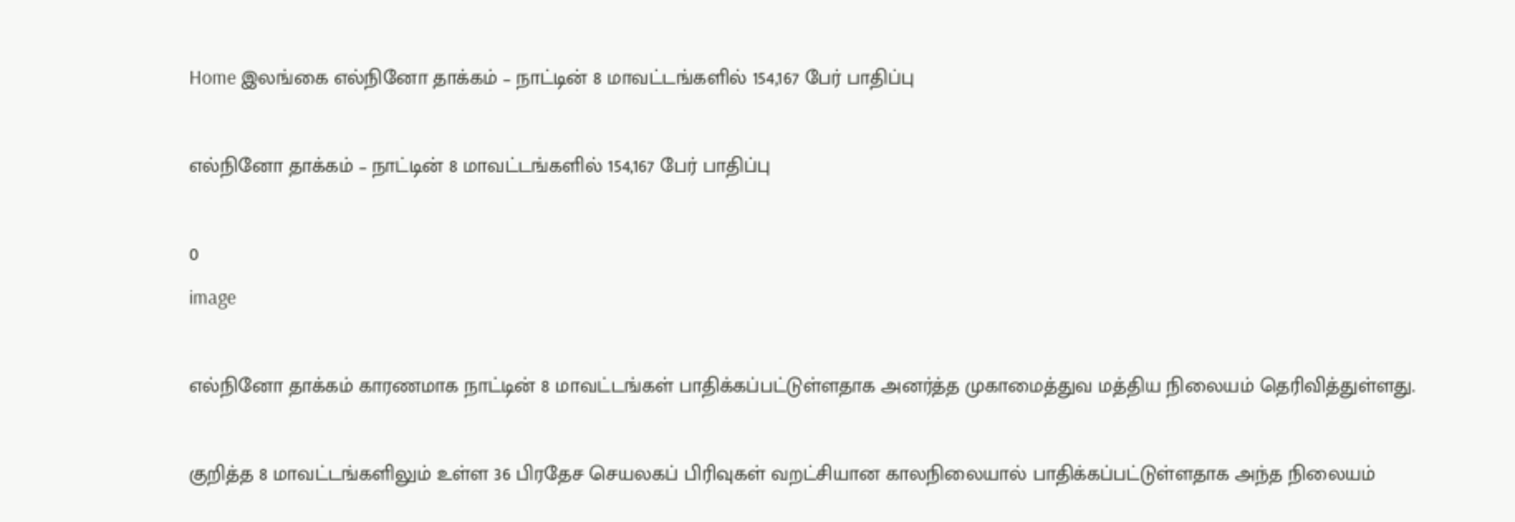Home இலங்கை எல்நினோ தாக்கம் – நாட்டின் 8 மாவட்டங்களில் 154,167 பேர் பாதிப்பு

எல்நினோ தாக்கம் – நாட்டின் 8 மாவட்டங்களில் 154,167 பேர் பாதிப்பு

0
image

எல்நினோ தாக்கம் காரணமாக நாட்டின் 8 மாவட்டங்கள் பாதிக்கப்பட்டுள்ளதாக அனர்த்த முகாமைத்துவ மத்திய நிலையம் தெரிவித்துள்ளது.

குறித்த 8 மாவட்டங்களிலும் உள்ள 36 பிரதேச செயலகப் பிரிவுகள் வறட்சியான காலநிலையால் பாதிக்கப்பட்டுள்ளதாக அந்த நிலையம்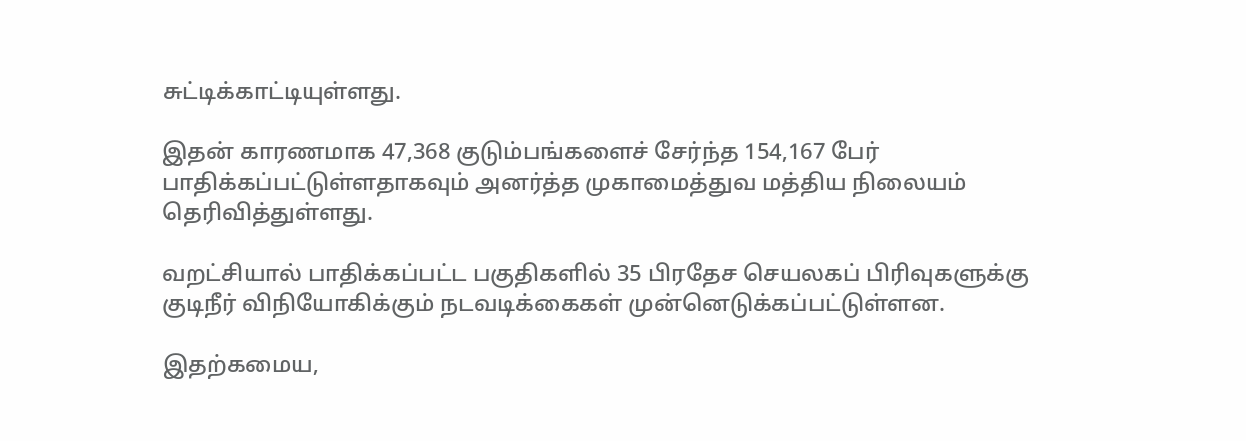சுட்டிக்காட்டியுள்ளது.

இதன் காரணமாக 47,368 குடும்பங்களைச் சேர்ந்த 154,167 பேர் பாதிக்கப்பட்டுள்ளதாகவும் அனர்த்த முகாமைத்துவ மத்திய நிலையம் தெரிவித்துள்ளது.

வறட்சியால் பாதிக்கப்பட்ட பகுதிகளில் 35 பிரதேச செயலகப் பிரிவுகளுக்கு குடிநீர் விநியோகிக்கும் நடவடிக்கைகள் முன்னெடுக்கப்பட்டுள்ளன.

இதற்கமைய,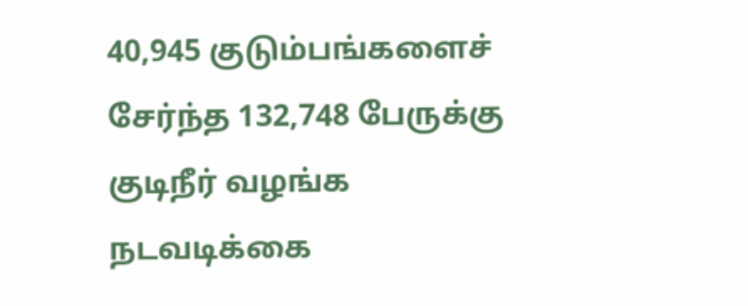40,945 குடும்பங்களைச் சேர்ந்த 132,748 பேருக்கு குடிநீர் வழங்க நடவடிக்கை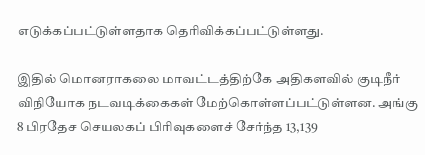எடுக்கப்பட்டுள்ளதாக தெரிவிக்கப்பட்டுள்ளது.

இதில் மொனராகலை மாவட்டத்திற்கே அதிகளவில் குடிநீர் விநியோக நடவடிக்கைகள் மேற்கொள்ளப்பட்டுள்ளன. அங்கு 8 பிரதேச செயலகப் பிரிவுகளைச் சேர்ந்த 13,139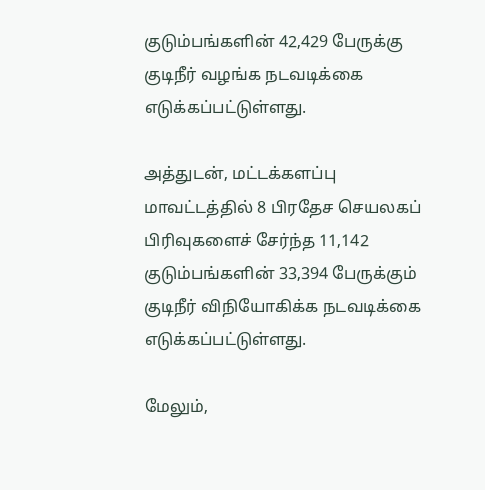குடும்பங்களின் 42,429 பேருக்கு குடிநீர் வழங்க நடவடிக்கை எடுக்கப்பட்டுள்ளது.

அத்துடன், மட்டக்களப்பு மாவட்டத்தில் 8 பிரதேச செயலகப் பிரிவுகளைச் சேர்ந்த 11,142 குடும்பங்களின் 33,394 பேருக்கும் குடிநீர் விநியோகிக்க நடவடிக்கை எடுக்கப்பட்டுள்ளது.

மேலும்,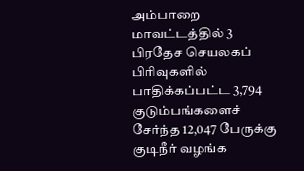அம்பாறை மாவட்டத்தில் 3 பிரதேச செயலகப் பிரிவுகளில் பாதிக்கப்பட்ட 3,794 குடும்பங்களைச் சேர்ந்த 12,047 பேருக்கு குடிநீர் வழங்க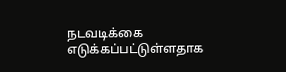நடவடிக்கை எடுக்கப்பட்டுள்ளதாக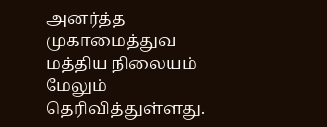அனர்த்த முகாமைத்துவ மத்திய நிலையம் மேலும் தெரிவித்துள்ளது.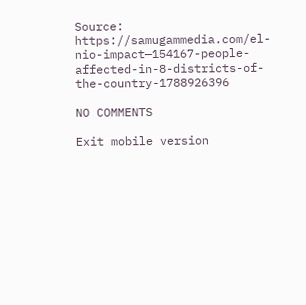Source: https://samugammedia.com/el-nio-impact—154167-people-affected-in-8-districts-of-the-country-1788926396

NO COMMENTS

Exit mobile version